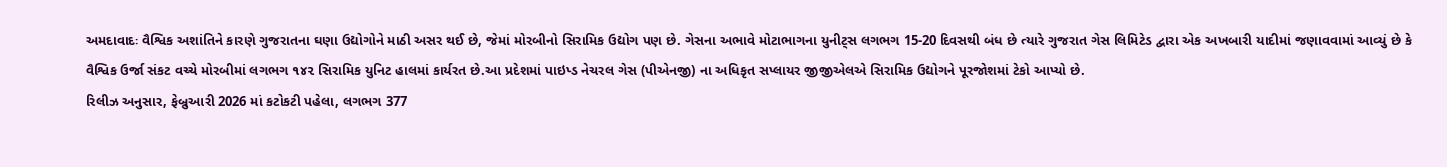અમદાવાદઃ વૈશ્વિક અશાંતિને કારણે ગુજરાતના ઘણા ઉદ્યોગોને માઠી અસર થઈ છે, જેમાં મોરબીનો સિરામિક ઉદ્યોગ પણ છે. ગેસના અભાવે મોટાભાગના યુનીટ્સ લગભગ 15-20 દિવસથી બંધ છે ત્યારે ગુજરાત ગેસ લિમિટેડ દ્વારા એક અખબારી યાદીમાં જણાવવામાં આવ્યું છે કે વૈશ્વિક ઉર્જા સંકટ વચ્ચે મોરબીમાં લગભગ ૧૪૨ સિરામિક યુનિટ હાલમાં કાર્યરત છે.આ પ્રદેશમાં પાઇપ્ડ નેચરલ ગેસ (પીએનજી) ના અધિકૃત સપ્લાયર જીજીએલએ સિરામિક ઉદ્યોગને પૂરજોશમાં ટેકો આપ્યો છે.
રિલીઝ અનુસાર, ફેબ્રુઆરી 2026 માં કટોકટી પહેલા, લગભગ 377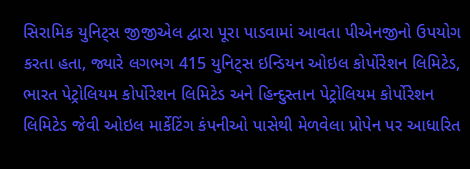સિરામિક યુનિટ્સ જીજીએલ દ્વારા પૂરા પાડવામાં આવતા પીએનજીનો ઉપયોગ કરતા હતા, જ્યારે લગભગ 415 યુનિટ્સ ઇન્ડિયન ઓઇલ કોર્પોરેશન લિમિટેડ, ભારત પેટ્રોલિયમ કોર્પોરેશન લિમિટેડ અને હિન્દુસ્તાન પેટ્રોલિયમ કોર્પોરેશન લિમિટેડ જેવી ઓઇલ માર્કેટિંગ કંપનીઓ પાસેથી મેળવેલા પ્રોપેન પર આધારિત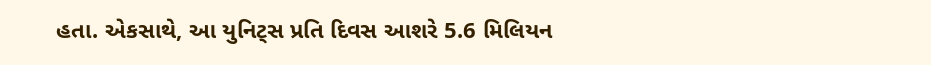હતા. એકસાથે, આ યુનિટ્સ પ્રતિ દિવસ આશરે 5.6 મિલિયન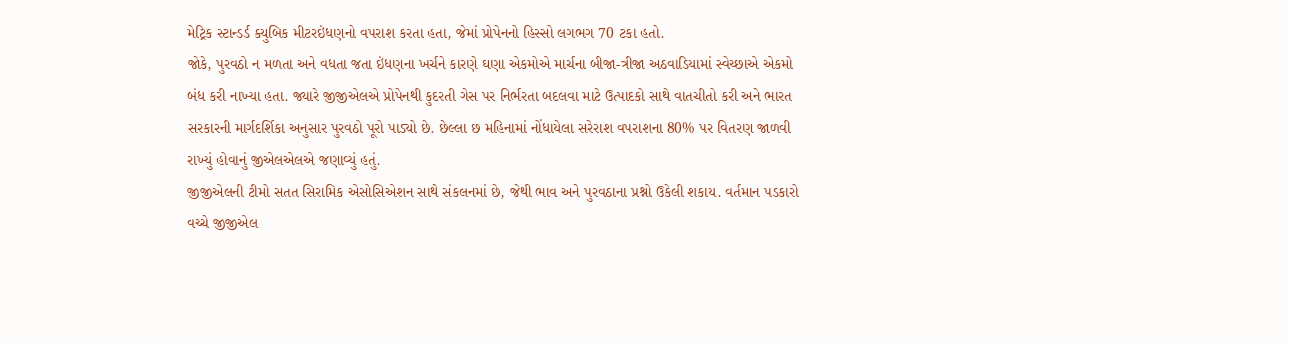મેટ્રિક સ્ટાન્ડર્ડ ક્યુબિક મીટરઇંધણનો વપરાશ કરતા હતા, જેમાં પ્રોપેનનો હિસ્સો લગભગ 70 ટકા હતો.
જોકે, પુરવઠો ન મળતા અને વધતા જતા ઇંધણના ખર્ચને કારણે ઘણા એકમોએ માર્ચના બીજા-ત્રીજા અઠવાડિયામાં સ્વેચ્છાએ એકમો બંધ કરી નાખ્યા હતા. જ્યારે જીજીએલએ પ્રોપેનથી કુદરતી ગેસ પર નિર્ભરતા બદલવા માટે ઉત્પાદકો સાથે વાતચીતો કરી અને ભારત સરકારની માર્ગદર્શિકા અનુસાર પુરવઠો પૂરો પાડ્યો છે. છેલ્લા છ મહિનામાં નોંધાયેલા સરેરાશ વપરાશના 80% પર વિતરણ જાળવી રાખ્યું હોવાનું જીએલએલએ જણાવ્યું હતું.
જીજીએલની ટીમો સતત સિરામિક એસોસિએશન સાથે સંકલનમાં છે, જેથી ભાવ અને પુરવઠાના પ્રશ્નો ઉકેલી શકાય. વર્તમાન પડકારો વચ્ચે જીજીએલ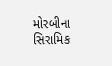મોરબીના સિરામિક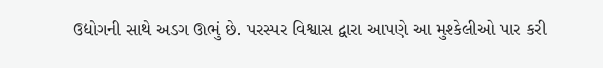ઉદ્યોગની સાથે અડગ ઊભું છે. પરસ્પર વિશ્વાસ દ્વારા આપણે આ મુશ્કેલીઓ પાર કરી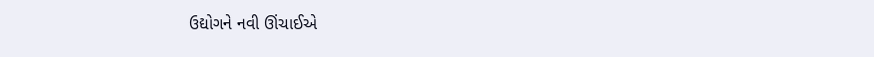ઉદ્યોગને નવી ઊંચાઈએ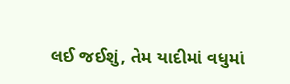લઈ જઈશું, તેમ યાદીમાં વધુમાં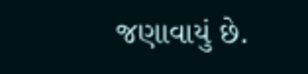જણાવાયું છે.